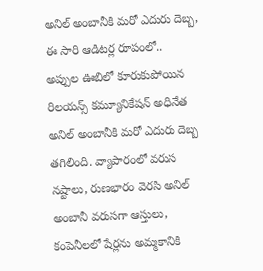అనిల్ అంబానీకి మరో ఎదురు దెబ్బ, ఈ సారి ఆడిటర్ల రూపంలో..
అప్పుల ఊబిలో కూరుకుపోయిన రిలయన్స్ కమ్యూనికేషన్ అధినేత అనిల్ అంబానీకి మరో ఎదురు దెబ్బ తగిలింది. వ్యాపారంలో వరుస నష్టాలు, రుణభారం వెరసి అనిల్ అంబానీ వరుసగా ఆస్తులు, కంపెనీలలో షేర్లను అమ్మకానికి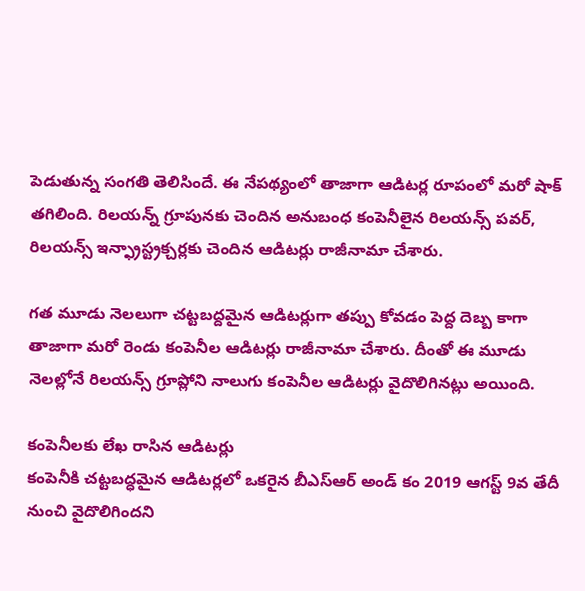పెడుతున్న సంగతి తెలిసిందే. ఈ నేపథ్యంలో తాజాగా ఆడిటర్ల రూపంలో మరో షాక్ తగిలింది. రిలయన్న్ గ్రూపునకు చెందిన అనుబంధ కంపెనీలైన రిలయన్స్ పవర్, రిలయన్స్ ఇన్ఫ్రాస్ట్రక్చర్లకు చెందిన ఆడిటర్లు రాజీనామా చేశారు.

గత మూడు నెలలుగా చట్టబద్దమైన ఆడిటర్లుగా తప్పు కోవడం పెద్ద దెబ్బ కాగా తాజాగా మరో రెండు కంపెనీల ఆడిటర్లు రాజీనామా చేశారు. దీంతో ఈ మూడు నెలల్లోనే రిలయన్స్ గ్రూప్లోని నాలుగు కంపెనీల ఆడిటర్లు వైదొలిగినట్లు అయింది.

కంపెనీలకు లేఖ రాసిన ఆడిటర్లు
కంపెనీకి చట్టబద్ధమైన ఆడిటర్లలో ఒకరైన బీఎస్ఆర్ అండ్ కం 2019 ఆగస్ట్ 9వ తేదీ నుంచి వైదొలిగిందని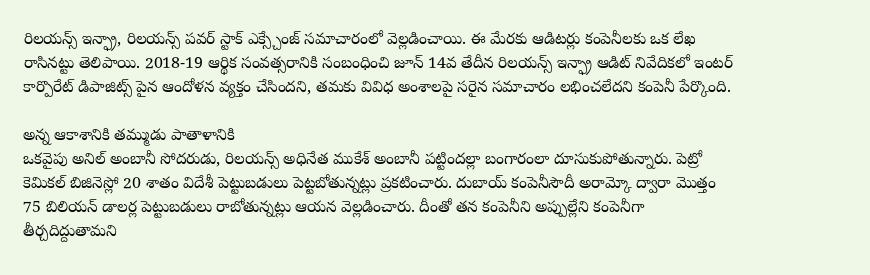రిలయన్స్ ఇన్ఫ్రా, రిలయన్స్ పవర్ స్టాక్ ఎక్స్చేంజ్ సమాచారంలో వెల్లడించాయి. ఈ మేరకు ఆడిటర్లు కంపెనీలకు ఒక లేఖ రాసినట్టు తెలిపాయి. 2018-19 ఆర్థిక సంవత్సరానికి సంబంధించి జూన్ 14వ తేదీన రిలయన్స్ ఇన్ఫ్రా ఆడిట్ నివేదికలో ఇంటర్ కార్పొరేట్ డిపాజిట్స్ పైన ఆందోళన వ్యక్తం చేసిందని, తమకు వివిధ అంశాలపై సరైన సమాచారం లభించలేదని కంపెనీ పేర్కొంది.

అన్న ఆకాశానికి తమ్ముడు పాతాళానికి
ఒకవైపు అనిల్ అంబానీ సోదరుడు, రిలయన్స్ అధినేత ముకేశ్ అంబానీ పట్టిందల్లా బంగారంలా దూసుకుపోతున్నారు. పెట్రో కెమికల్ బిజినెస్లో 20 శాతం విదేశీ పెట్టుబడులు పెట్టబోతున్నట్లు ప్రకటించారు. దుబాయ్ కంపెనీసౌదీ అరామ్కో ద్వారా మొత్తం 75 బిలియన్ డాలర్ల పెట్టుబడులు రాబోతున్నట్లు ఆయన వెల్లడించారు. దీంతో తన కంపెనీని అప్పుల్లేని కంపెనీగా తీర్చదిద్దుతామని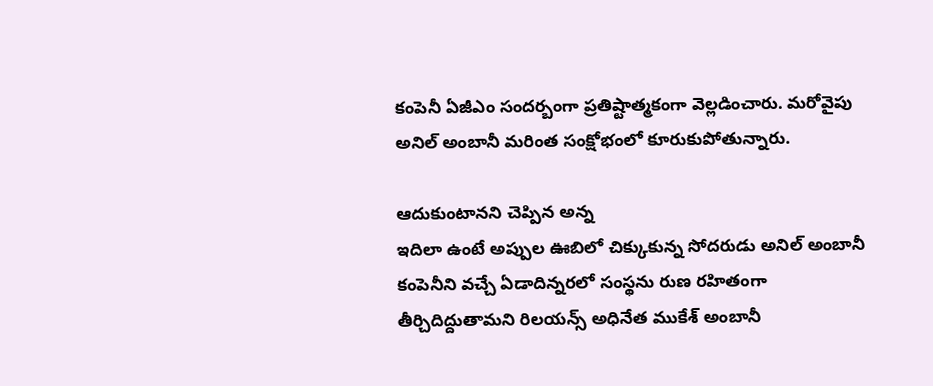కంపెనీ ఏజీఎం సందర్బంగా ప్రతిష్టాత్మకంగా వెల్లడించారు. మరోవైపు అనిల్ అంబానీ మరింత సంక్షోభంలో కూరుకుపోతున్నారు.

ఆదుకుంటానని చెప్పిన అన్న
ఇదిలా ఉంటే అప్పుల ఊబిలో చిక్కుకున్న సోదరుడు అనిల్ అంబానీ కంపెనీని వచ్చే ఏడాదిన్నరలో సంస్థను రుణ రహితంగా తీర్చిదిద్దుతామని రిలయన్స్ అధినేత ముకేశ్ అంబానీ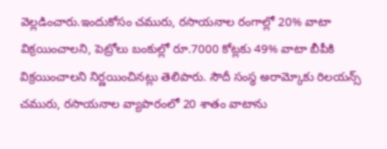వెల్లడించారు.ఇందుకోసం చమురు, రసాయనాల రంగాల్లో 20% వాటా విక్రయించాలని, పెట్రోలు బంకుల్లో రూ.7000 కోట్లకు 49% వాటా బీపీకి విక్రయించాలని నిర్ణయించినట్లు తెలిపారు. సౌదీ సంస్థ అరామ్కోకు రిలయన్స్ చమురు, రసాయనాల వ్యాపారంలో 20 శాతం వాటాను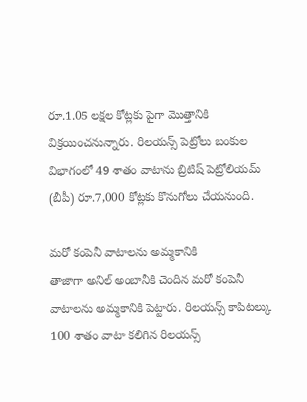రూ.1.05 లక్షల కోట్లకు పైగా మొత్తానికి విక్రయించనున్నారు. రిలయన్స్ పెట్రోలు బంకుల విభాగంలో 49 శాతం వాటాను బ్రిటిష్ పెట్రోలియమ్ (బీపీ) రూ.7,000 కోట్లకు కొనుగోలు చేయనుంది.

మరో కంపెనీ వాటాలను అమ్మకానికి
తాజాగా అనిల్ అంబానీకి చెందిన మరో కంపెనీ వాటాలను అమ్మకానికి పెట్టారు. రిలయన్స్ కాపిటల్కు 100 శాతం వాటా కలిగిన రిలయన్స్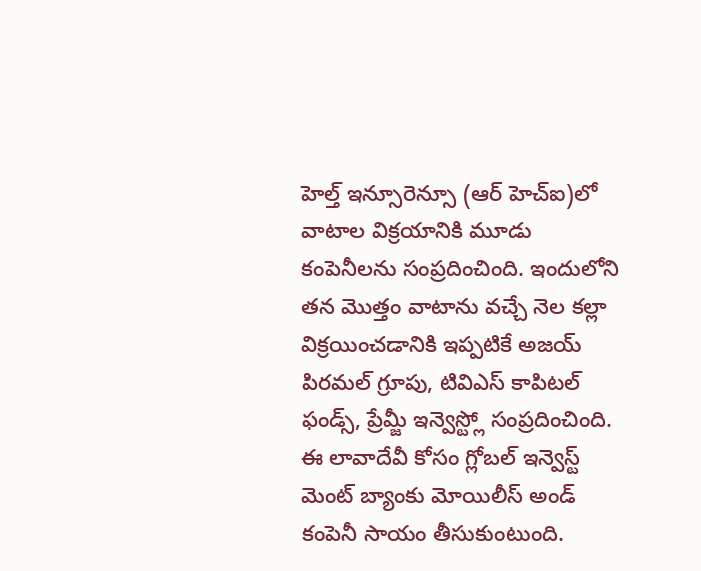హెల్త్ ఇన్సూరెన్సూ (ఆర్ హెచ్ఐ)లో వాటాల విక్రయానికి మూడు కంపెనీలను సంప్రదించింది. ఇందులోని తన మొత్తం వాటాను వచ్చే నెల కల్లా విక్రయించడానికి ఇప్పటికే అజయ్ పిరమల్ గ్రూపు, టివిఎస్ కాపిటల్ ఫండ్స్, ప్రేమ్జీ ఇన్వెస్ట్లో సంప్రదించింది. ఈ లావాదేవీ కోసం గ్లోబల్ ఇన్వెస్ట్ మెంట్ బ్యాంకు మోయిలీస్ అండ్ కంపెనీ సాయం తీసుకుంటుంది.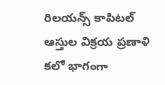రిలయన్స్ కాపిటల్ ఆస్తుల విక్రయ ప్రణాళి కలో భాగంగా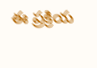ఈ ప్రక్రియ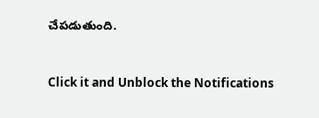చేపడుతుంది.


Click it and Unblock the Notifications